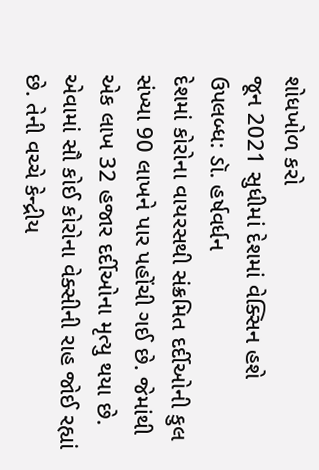શોધખોળ કરો
જૂન 2021 સુધીમાં દેશમાં વેક્સિન હશે ઉપલબ્ધ: ડૉ. હર્ષવર્ધન
દેશમાં કોરોના વાયરસથી સંક્રમિત દર્દીઓની કુલ સંખ્યા 90 લાખને પાર પહોંચી ગઈ છે. જેમાંથી એક લાખ 32 હજાર દર્દીઓના મૃત્યુ થયા છે. એવામાં સૌ કોઈ કોરોના વેક્સીની રાહ જોઈ રહ્યાં છે. તેની વચ્ચે કેન્દ્રીય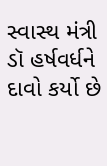સ્વાસ્થ મંત્રી ડૉ હર્ષવર્ધને દાવો કર્યો છે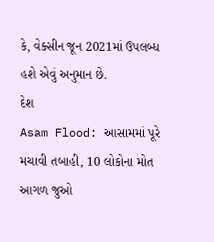કે, વેક્સીન જૂન 2021માં ઉપલબ્ધ હશે એવું અનુમાન છે.
દેશ
Asam Flood: આસામમાં પૂરે મચાવી તબાહી, 10 લોકોના મોત
આગળ જુઓ